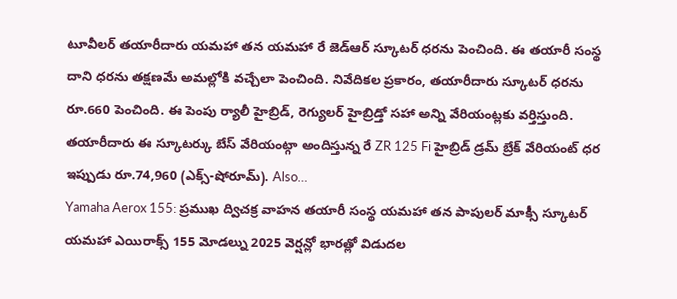టూవీలర్ తయారీదారు యమహా తన యమహా రే జెడ్ఆర్ స్కూటర్ ధరను పెంచింది. ఈ తయారీ సంస్థ దాని ధరను తక్షణమే అమల్లోకి వచ్చేలా పెంచింది. నివేదికల ప్రకారం, తయారీదారు స్కూటర్ ధరను రూ.660 పెంచింది. ఈ పెంపు ర్యాలీ హైబ్రిడ్, రెగ్యులర్ హైబ్రిడ్తో సహా అన్ని వేరియంట్లకు వర్తిస్తుంది. తయారీదారు ఈ స్కూటర్కు బేస్ వేరియంట్గా అందిస్తున్న రే ZR 125 Fi హైబ్రిడ్ డ్రమ్ బ్రేక్ వేరియంట్ ధర ఇప్పుడు రూ.74,960 (ఎక్స్-షోరూమ్). Also…
Yamaha Aerox 155: ప్రముఖ ద్విచక్ర వాహన తయారీ సంస్థ యమహా తన పాపులర్ మాక్సీ స్కూటర్ యమహా ఎయిరాక్స్ 155 మోడల్ను 2025 వెర్షన్లో భారత్లో విడుదల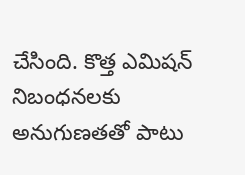చేసింది. కొత్త ఎమిషన్ నిబంధనలకు అనుగుణతతో పాటు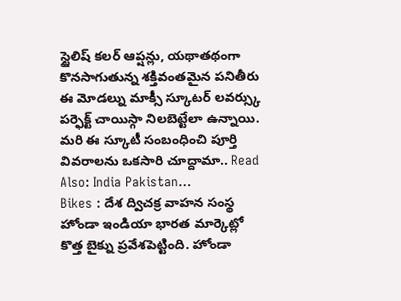స్టైలిష్ కలర్ ఆప్షన్లు, యథాతథంగా కొనసాగుతున్న శక్తివంతమైన పనితీరు ఈ మోడల్ను మాక్సీ స్కూటర్ లవర్స్కు పర్ఫెక్ట్ చాయిస్గా నిలబెట్టేలా ఉన్నాయి. మరి ఈ స్కూటీ సంబంధించి పూర్తి వివరాలను ఒకసారి చూద్దామా.. Read Also: India Pakistan…
Bikes : దేశ ద్విచక్ర వాహన సంస్థ హోండా ఇండియా భారత మార్కెట్లో కొత్త బైక్ను ప్రవేశపెట్టింది. హోండా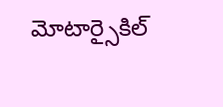మోటార్సైకిల్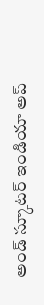అండ్ స్కూటర్ ఇండియా అప్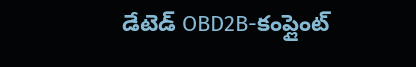డేటెడ్ OBD2B-కంప్లైంట్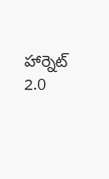హార్నెట్ 2.0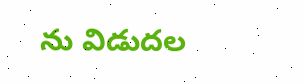ను విడుదల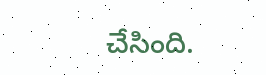చేసింది.